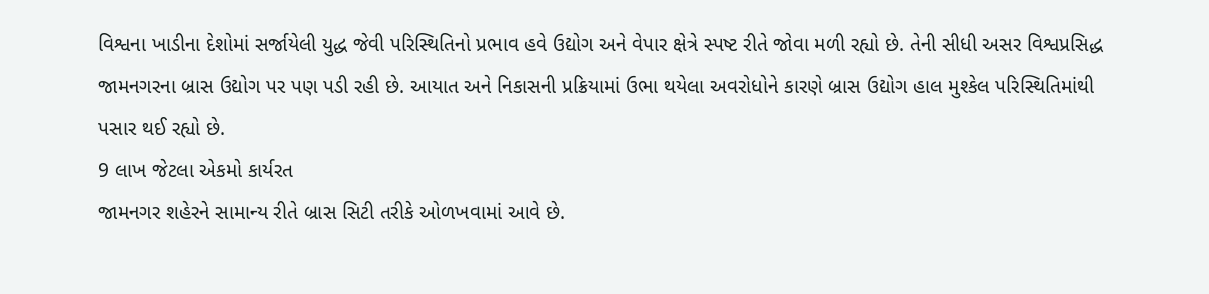વિશ્વના ખાડીના દેશોમાં સર્જાયેલી યુદ્ધ જેવી પરિસ્થિતિનો પ્રભાવ હવે ઉદ્યોગ અને વેપાર ક્ષેત્રે સ્પષ્ટ રીતે જોવા મળી રહ્યો છે. તેની સીધી અસર વિશ્વપ્રસિદ્ધ જામનગરના બ્રાસ ઉદ્યોગ પર પણ પડી રહી છે. આયાત અને નિકાસની પ્રક્રિયામાં ઉભા થયેલા અવરોધોને કારણે બ્રાસ ઉદ્યોગ હાલ મુશ્કેલ પરિસ્થિતિમાંથી પસાર થઈ રહ્યો છે.
9 લાખ જેટલા એકમો કાર્યરત
જામનગર શહેરને સામાન્ય રીતે બ્રાસ સિટી તરીકે ઓળખવામાં આવે છે.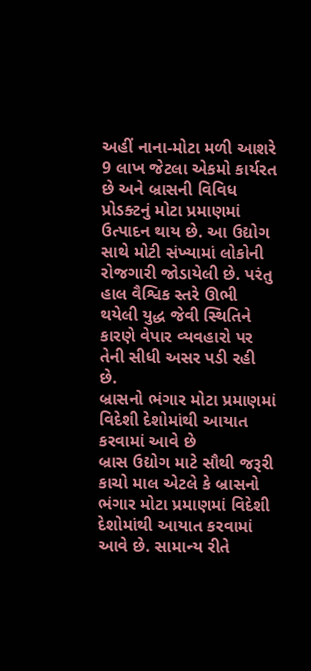અહીં નાના-મોટા મળી આશરે 9 લાખ જેટલા એકમો કાર્યરત છે અને બ્રાસની વિવિધ પ્રોડક્ટનું મોટા પ્રમાણમાં ઉત્પાદન થાય છે. આ ઉદ્યોગ સાથે મોટી સંખ્યામાં લોકોની રોજગારી જોડાયેલી છે. પરંતુ હાલ વૈશ્વિક સ્તરે ઊભી થયેલી યુદ્ધ જેવી સ્થિતિને કારણે વેપાર વ્યવહારો પર તેની સીધી અસર પડી રહી છે.
બ્રાસનો ભંગાર મોટા પ્રમાણમાં વિદેશી દેશોમાંથી આયાત કરવામાં આવે છે
બ્રાસ ઉદ્યોગ માટે સૌથી જરૂરી કાચો માલ એટલે કે બ્રાસનો ભંગાર મોટા પ્રમાણમાં વિદેશી દેશોમાંથી આયાત કરવામાં આવે છે. સામાન્ય રીતે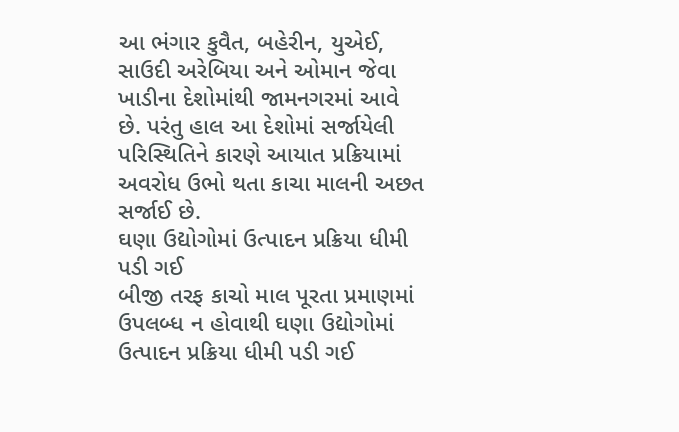આ ભંગાર કુવૈત, બહેરીન, યુએઈ, સાઉદી અરેબિયા અને ઓમાન જેવા ખાડીના દેશોમાંથી જામનગરમાં આવે છે. પરંતુ હાલ આ દેશોમાં સર્જાયેલી પરિસ્થિતિને કારણે આયાત પ્રક્રિયામાં અવરોધ ઉભો થતા કાચા માલની અછત સર્જાઈ છે.
ઘણા ઉદ્યોગોમાં ઉત્પાદન પ્રક્રિયા ધીમી પડી ગઈ
બીજી તરફ કાચો માલ પૂરતા પ્રમાણમાં ઉપલબ્ધ ન હોવાથી ઘણા ઉદ્યોગોમાં ઉત્પાદન પ્રક્રિયા ધીમી પડી ગઈ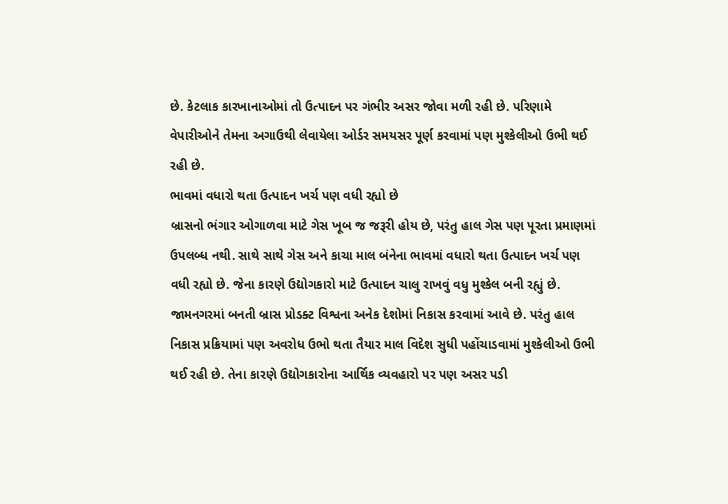છે. કેટલાક કારખાનાઓમાં તો ઉત્પાદન પર ગંભીર અસર જોવા મળી રહી છે. પરિણામે વેપારીઓને તેમના અગાઉથી લેવાયેલા ઓર્ડર સમયસર પૂર્ણ કરવામાં પણ મુશ્કેલીઓ ઉભી થઈ રહી છે.
ભાવમાં વધારો થતા ઉત્પાદન ખર્ચ પણ વધી રહ્યો છે
બ્રાસનો ભંગાર ઓગાળવા માટે ગેસ ખૂબ જ જરૂરી હોય છે, પરંતુ હાલ ગેસ પણ પૂરતા પ્રમાણમાં ઉપલબ્ધ નથી. સાથે સાથે ગેસ અને કાચા માલ બંનેના ભાવમાં વધારો થતા ઉત્પાદન ખર્ચ પણ વધી રહ્યો છે. જેના કારણે ઉદ્યોગકારો માટે ઉત્પાદન ચાલુ રાખવું વધુ મુશ્કેલ બની રહ્યું છે. જામનગરમાં બનતી બ્રાસ પ્રોડક્ટ વિશ્વના અનેક દેશોમાં નિકાસ કરવામાં આવે છે. પરંતુ હાલ નિકાસ પ્રક્રિયામાં પણ અવરોધ ઉભો થતા તૈયાર માલ વિદેશ સુધી પહોંચાડવામાં મુશ્કેલીઓ ઉભી થઈ રહી છે. તેના કારણે ઉદ્યોગકારોના આર્થિક વ્યવહારો પર પણ અસર પડી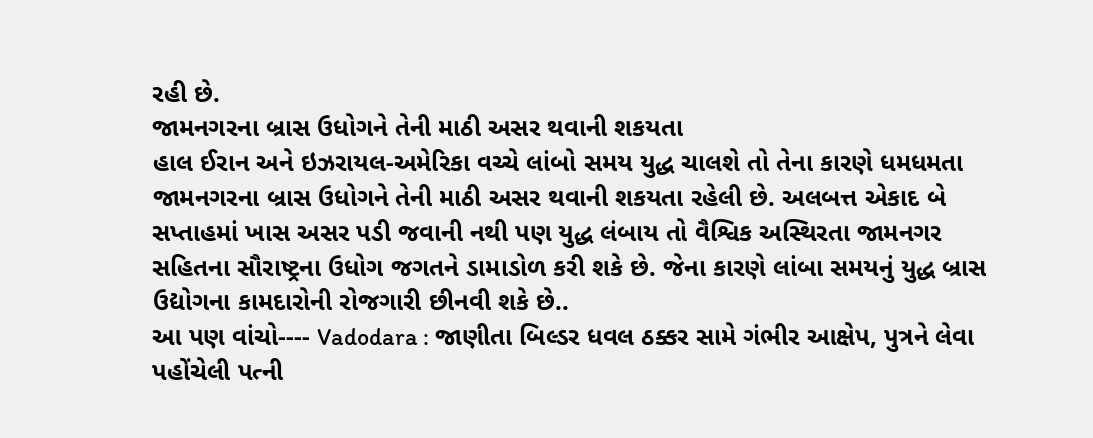રહી છે.
જામનગરના બ્રાસ ઉધોગને તેની માઠી અસર થવાની શકયતા
હાલ ઈરાન અને ઇઝરાયલ-અમેરિકા વચ્ચે લાંબો સમય યુદ્ધ ચાલશે તો તેના કારણે ધમધમતા જામનગરના બ્રાસ ઉધોગને તેની માઠી અસર થવાની શકયતા રહેલી છે. અલબત્ત એકાદ બે સપ્તાહમાં ખાસ અસર પડી જવાની નથી પણ યુદ્ધ લંબાય તો વૈશ્વિક અસ્થિરતા જામનગર સહિતના સૌરાષ્ટ્રના ઉધોગ જગતને ડામાડોળ કરી શકે છે. જેના કારણે લાંબા સમયનું યુદ્ધ બ્રાસ ઉદ્યોગના કામદારોની રોજગારી છીનવી શકે છે..
આ પણ વાંચો---- Vadodara : જાણીતા બિલ્ડર ધવલ ઠક્કર સામે ગંભીર આક્ષેપ, પુત્રને લેવા પહોંચેલી પત્ની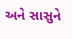અને સાસુને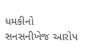ધમકીનો સનસનીખેજ આરોપ